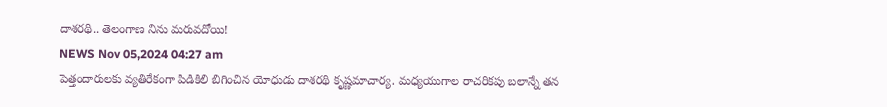దాశరథి.. తెలంగాణ నిను మరువదోయి!
NEWS Nov 05,2024 04:27 am
పెత్తందారులకు వ్యతిరేకంగా పిడికిలి బిగించిన యోధుడు దాశరథి కృష్ణమాచార్య. మధ్యయుగాల రాచరికపు బలాన్నే తన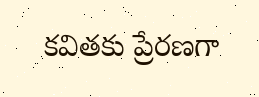కవితకు ప్రేరణగా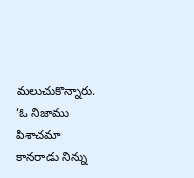మలుచుకొన్నారు. ‘ఓ నిజాము పిశాచమా కానరాడు నిన్ను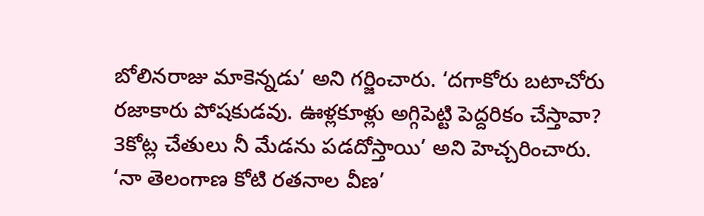బోలినరాజు మాకెన్నడు’ అని గర్జించారు. ‘దగాకోరు బటాచోరు రజాకారు పోషకుడవు. ఊళ్లకూళ్లు అగ్గిపెట్టి పెద్దరికం చేస్తావా? 3కోట్ల చేతులు నీ మేడను పడదోస్తాయి’ అని హెచ్చరించారు. ‘నా తెలంగాణ కోటి రతనాల వీణ’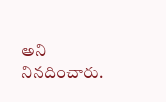అని నినదించారు.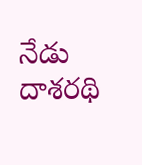నేడు దాశరథి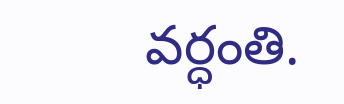వర్ధంతి.